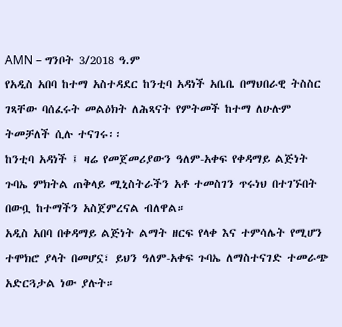AMN – ግንቦት 3/2018 ዓ.ም
የአዲስ አበባ ከተማ አስተዳደር ከንቲባ አዳነች አቤቤ በማህበራዊ ትስስር ገጻቸው ባሰፈሩት መልዕክት ለሕጻናት የምትመች ከተማ ለሁሉም ትመቻለች ሲሉ ተናገሩ፡፡
ከንቲባ አዳነች ፤ ዛሬ የመጀመሪያውን ዓለም-አቀፍ የቀዳማይ ልጅነት ጉባኤ ምክትል ጠቅላይ ሚኒስትራችን አቶ ተመስገን ጥሩነህ በተገኙበት በውቧ ከተማችን አስጀምረናል ብለዋል።
አዲስ አበባ በቀዳማይ ልጅነት ልማት ዘርፍ የላቀ እና ተምሳሌት የሚሆን ተሞክሮ ያላት በመሆኗ፣ ይህን ዓለም-አቀፍ ጉባኤ ለማስተናገድ ተመራጭ አድርጓታል ነው ያሉት።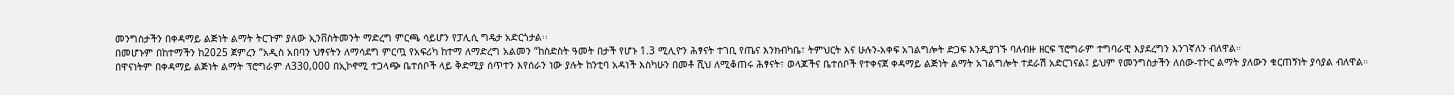መንግስታችን በቀዳማይ ልጅነት ልማት ትርጉም ያለው ኢንቨስትመንት ማድረግ ምርጫ ሳይሆን የፓሊሲ ግዴታ አድርጎታል፡፡
በመሆኑም በከተማችን ከ2025 ጀምረን “አዲስ አበባን ህፃናትን ለማሳደግ ምርጧ የአፍሪካ ከተማ ለማድረግ አልመን “ከስድስት ዓመት በታች የሆኑ 1.3 ሚሊዮን ሕፃናት ተገቢ የጤና እንክብካቤ፣ ትምህርት እና ሁሉን-አቀፍ አገልግሎት ድጋፍ እንዲያገኙ ባለብዙ ዘርፍ ፕሮግራም ተግባራዊ እያደረግን እንገኛለን ብለዋል።
በዋናነትም በቀዳማይ ልጅነት ልማት ፕሮግራም ለ330,000 በኢኮኖሚ ተጋላጭ ቤተሰቦች ላይ ቅድሚያ ሰጥተን እየሰራን ነው ያሉት ከንቲባ አዳነች እስካሁን በመቶ ሺህ ለሚቆጠሩ ሕፃናት፣ ወላጆችና ቤተሰቦች የተቀናጀ ቀዳማይ ልጅነት ልማት አገልግሎት ተደራሽ አድርገናል፤ ይህም የመንግስታችን ለሰው-ተኮር ልማት ያለውን ቁርጠኝነት ያሳያል ብለዋል።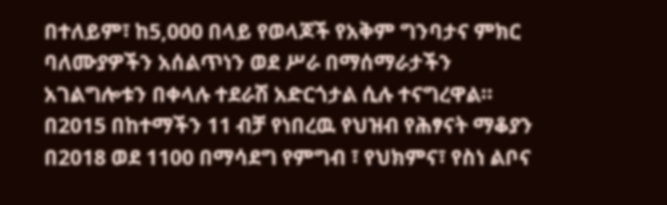በተለይም፣ ከ5,000 በላይ የወላጆች የአቅም ግንባታና ምክር ባለሙያዎችን አሰልጥነን ወደ ሥራ በማሰማራታችን አገልግሎቱን በቀላሉ ተደራሽ አድርጎታል ሲሉ ተናግረዋል፡፡
በ2015 በከተማችን 11 ብቻ የነበረዉ የህዝብ የሕፃናት ማቆያን በ2018 ወደ 1100 በማሳደግ የምግብ ፣ የህክምና፣ የስነ ልቦና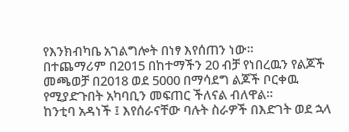የእንክብካቤ አገልግሎት በነፃ እየሰጠን ነው።
በተጨማሪም በ2015 በከተማችን 20 ብቻ የነበረዉን የልጆች መጫወቻ በ2018 ወደ 5000 በማሳደግ ልጆች ቦርቀዉ የሚያድጉበት አካባቢን መፍጠር ችለናል ብለዋል።
ከንቲባ አዳነች ፤ እየሰራናቸው ባሉት ስራዎች በእድገት ወደ ኋላ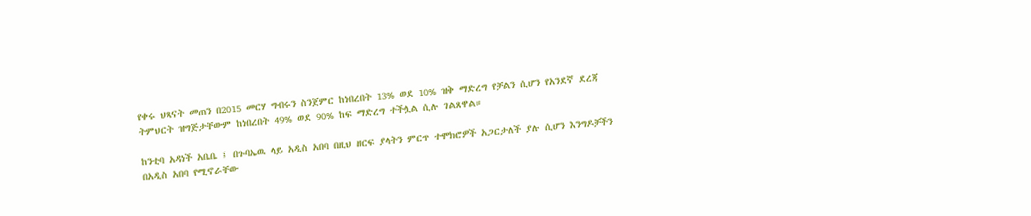የቀሩ ህጻናት መጠን በ2015 መርሃ ግብሩን ስንጀምር ከነበረበት 13% ወደ 10% ዝቅ ማድረግ የቻልን ሲሆን የአንደኛ ደረጃ ትምህርት ዝግጅታቸውም ከነበረበት 49% ወደ 90% ከፍ ማድረግ ተችሏል ሲሉ ገልጸዋል።

ከንቲባ አዳነች አቤቤ ፤ በጉባኤዉ ላይ አዲስ አበባ በዚህ ዘርፍ ያላትን ምርጥ ተሞክሮዎች አጋርታለች ያሉ ሲሆን እንግዶቻችን በአዲስ አበባ የሚኖራቸው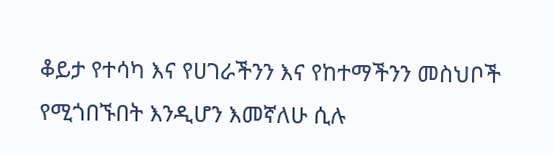ቆይታ የተሳካ እና የሀገራችንን እና የከተማችንን መስህቦች የሚጎበኙበት እንዲሆን እመኛለሁ ሲሉ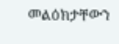መልዕክታቸውን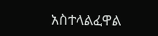አስተላልፈዋል